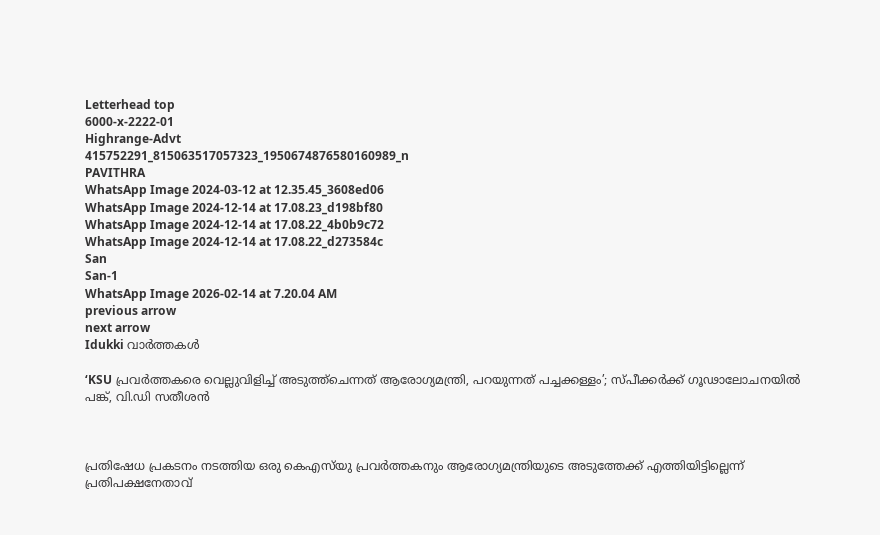Letterhead top
6000-x-2222-01
Highrange-Advt
415752291_815063517057323_1950674876580160989_n
PAVITHRA
WhatsApp Image 2024-03-12 at 12.35.45_3608ed06
WhatsApp Image 2024-12-14 at 17.08.23_d198bf80
WhatsApp Image 2024-12-14 at 17.08.22_4b0b9c72
WhatsApp Image 2024-12-14 at 17.08.22_d273584c
San
San-1
WhatsApp Image 2026-02-14 at 7.20.04 AM
previous arrow
next arrow
Idukki വാര്‍ത്തകള്‍

‘KSU പ്രവർത്തകരെ വെല്ലുവിളിച്ച് അടുത്ത്ചെന്നത്‌ ആരോഗ്യമന്ത്രി, പറയുന്നത് പച്ചക്കള്ളം’; സ്പീക്കർക്ക് ഗൂഢാലോചനയിൽ പങ്ക്, വി.ഡി സതീശൻ



പ്രതിഷേധ പ്രകടനം നടത്തിയ ഒരു കെഎസ്‌യു പ്രവർത്തകനും ആരോഗ്യമന്ത്രിയുടെ അടുത്തേക്ക് എത്തിയിട്ടില്ലെന്ന് പ്രതിപക്ഷനേതാവ്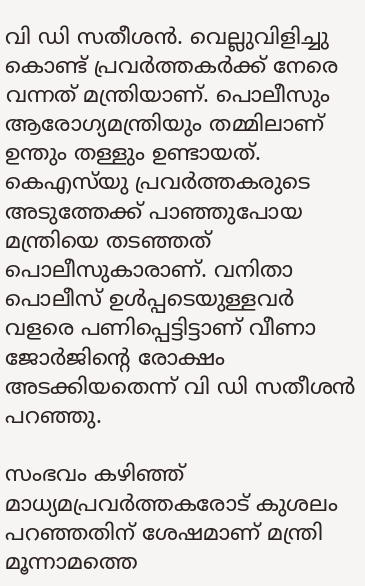വി ഡി സതീശൻ. വെല്ലുവിളിച്ചു കൊണ്ട് പ്രവർത്തകർക്ക് നേരെ വന്നത് മന്ത്രിയാണ്. പൊലീസും ആരോഗ്യമന്ത്രിയും തമ്മിലാണ് ഉന്തും തള്ളും ഉണ്ടായത്. കെഎസ്‌യു പ്രവർത്തകരുടെ അടുത്തേക്ക് പാഞ്ഞുപോയ മന്ത്രിയെ തടഞ്ഞത് പൊലീസുകാരാണ്. വനിതാ പൊലീസ് ഉൾപ്പടെയുള്ളവർ വളരെ പണിപ്പെട്ടിട്ടാണ് വീണാ ജോർജിന്റെ രോക്ഷം അടക്കിയതെന്ന് വി ഡി സതീശൻ പറഞ്ഞു.

സംഭവം കഴിഞ്ഞ് മാധ്യമപ്രവർത്തകരോട് കുശലം പറഞ്ഞതിന് ശേഷമാണ് മന്ത്രി മൂന്നാമത്തെ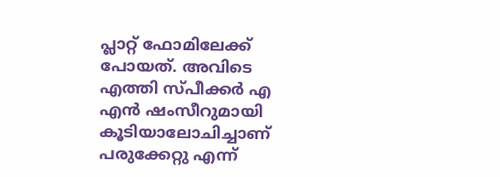പ്ലാറ്റ് ഫോമിലേക്ക് പോയത്. അവിടെ എത്തി സ്പീക്കർ എ എൻ ഷംസീറുമായി കൂടിയാലോചിച്ചാണ് പരുക്കേറ്റു എന്ന്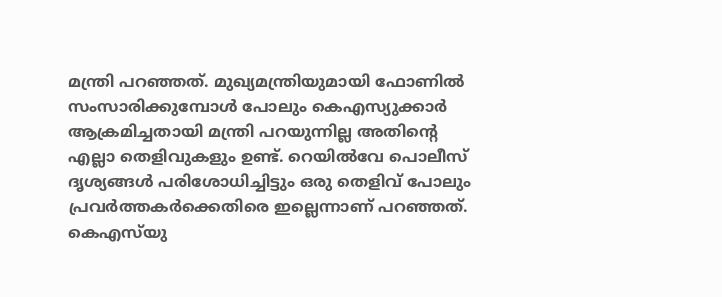മന്ത്രി പറഞ്ഞത്. മുഖ്യമന്ത്രിയുമായി ഫോണിൽ സംസാരിക്കുമ്പോൾ പോലും കെഎസ്യുക്കാർ ആക്രമിച്ചതായി മന്ത്രി പറയുന്നില്ല അതിന്റെ എല്ലാ തെളിവുകളും ഉണ്ട്. റെയിൽവേ പൊലീസ് ദൃശ്യങ്ങൾ പരിശോധിച്ചിട്ടും ഒരു തെളിവ് പോലും പ്രവർത്തകർക്കെതിരെ ഇല്ലെന്നാണ് പറഞ്ഞത്. കെഎസ്‌യു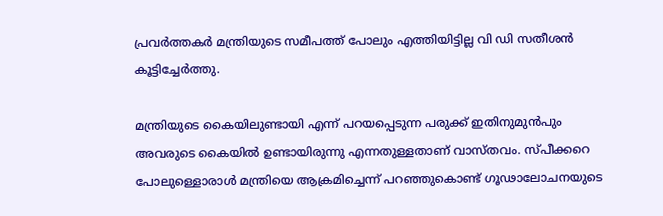പ്രവർത്തകർ മന്ത്രിയുടെ സമീപത്ത് പോലും എത്തിയിട്ടില്ല വി ഡി സതീശൻ കൂട്ടിച്ചേർത്തു.

മന്ത്രിയുടെ കൈയിലുണ്ടായി എന്ന് പറയപ്പെടുന്ന പരുക്ക് ഇതിനുമുൻപും അവരുടെ കൈയിൽ ഉണ്ടായിരുന്നു എന്നതുള്ളതാണ് വാസ്തവം. സ്‌പീക്കറെ പോലുള്ളൊരാൾ മന്ത്രിയെ ആക്രമിച്ചെന്ന് പറഞ്ഞുകൊണ്ട് ഗൂഢാലോചനയുടെ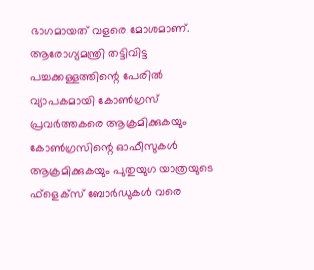ഭാഗമായത് വളരെ മോശമാണ്. ആരോഗ്യമന്ത്രി തട്ടിവിട്ട പച്ചക്കള്ളത്തിന്റെ പേരിൽ വ്യാപകമായി കോൺഗ്രസ് പ്രവർത്തകരെ ആക്രമിക്കുകയും കോൺഗ്രസിന്റെ ഓഫീസുകൾ ആക്രമിക്കുകയും പുതുയുഗ യാത്രയുടെ ഫ്‌ളെക്‌സ് ബോർഡുകൾ വരെ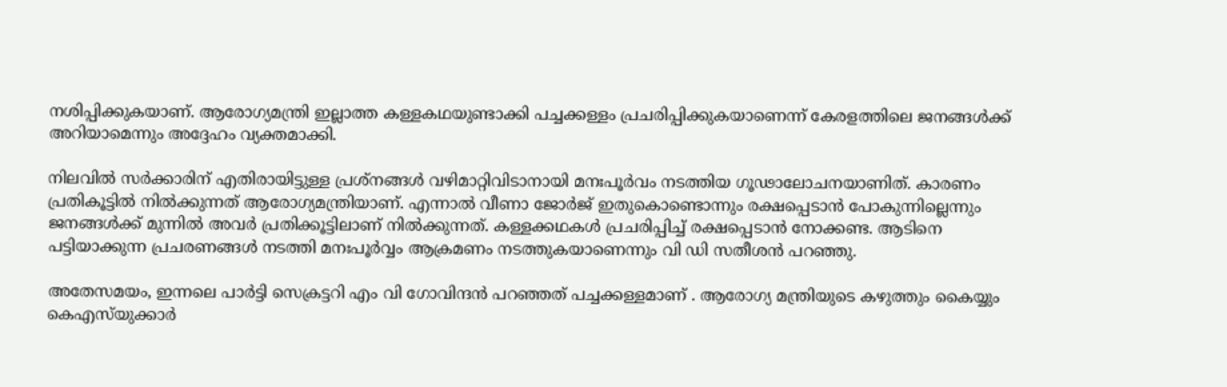നശിപ്പിക്കുകയാണ്. ആരോഗ്യമന്ത്രി ഇല്ലാത്ത കള്ളകഥയുണ്ടാക്കി പച്ചക്കള്ളം പ്രചരിപ്പിക്കുകയാണെന്ന് കേരളത്തിലെ ജനങ്ങൾക്ക് അറിയാമെന്നും അദ്ദേഹം വ്യക്തമാക്കി.

നിലവിൽ സർക്കാരിന് എതിരായിട്ടുള്ള പ്രശ്നങ്ങൾ വഴിമാറ്റിവിടാനായി മനഃപൂർവം നടത്തിയ ഗൂഢാലോചനയാണിത്. കാരണം പ്രതികൂട്ടിൽ നിൽക്കുന്നത് ആരോഗ്യമന്ത്രിയാണ്. എന്നാൽ വീണാ ജോർജ് ഇതുകൊണ്ടൊന്നും രക്ഷപ്പെടാൻ പോകുന്നില്ലെന്നും ജനങ്ങൾക്ക് മുന്നിൽ അവർ പ്രതിക്കൂട്ടിലാണ് നിൽക്കുന്നത്. കള്ളക്കഥകൾ പ്രചരിപ്പിച്ച് രക്ഷപ്പെടാൻ നോക്കണ്ട. ആടിനെ പട്ടിയാക്കുന്ന പ്രചരണങ്ങൾ നടത്തി മനഃപൂർവ്വം ആക്രമണം നടത്തുകയാണെന്നും വി ഡി സതീശൻ പറഞ്ഞു.

അതേസമയം, ഇന്നലെ പാർട്ടി സെക്രട്ടറി എം വി ഗോവിന്ദൻ പറഞ്ഞത് പച്ചക്കള്ളമാണ് . ആരോഗ്യ മന്ത്രിയുടെ കഴുത്തും കൈയ്യും കെഎസ്‌യുക്കാർ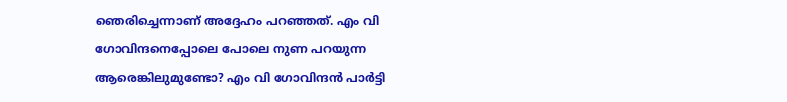ഞെരിച്ചെന്നാണ് അദ്ദേഹം പറഞ്ഞത്. എം വി ഗോവിന്ദനെപ്പോലെ പോലെ നുണ പറയുന്ന ആരെങ്കിലുമുണ്ടോ? എം വി ഗോവിന്ദൻ പാർട്ടി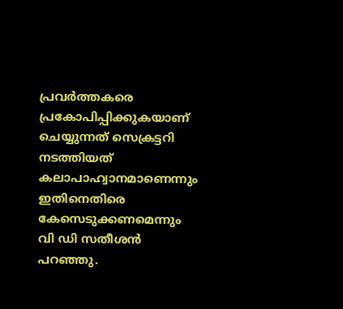പ്രവർത്തകരെ പ്രകോപിപ്പിക്കുകയാണ് ചെയ്യുന്നത് സെക്രട്ടറി നടത്തിയത് കലാപാഹ്വാനമാണെന്നും ഇതിനെതിരെ കേസെടുക്കണമെന്നും വി ഡി സതീശൻ പറഞ്ഞു.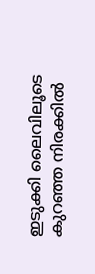ഇടുക്കി ലൈവിലൂടെ കുറഞ്ഞ നിരക്കിൽ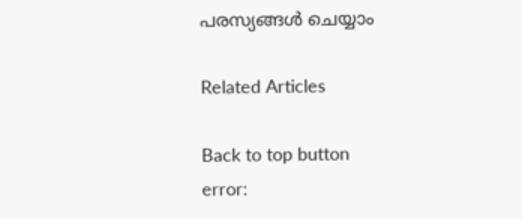പരസ്യങ്ങൾ ചെയ്യാം

Related Articles

Back to top button
error: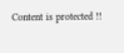Content is protected !!